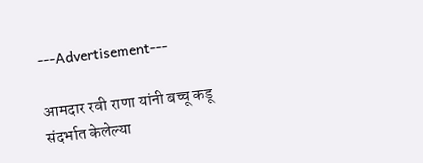---Advertisement---

आमदार रवी राणा यांनी बच्चू कडू संदर्भात केलेल्या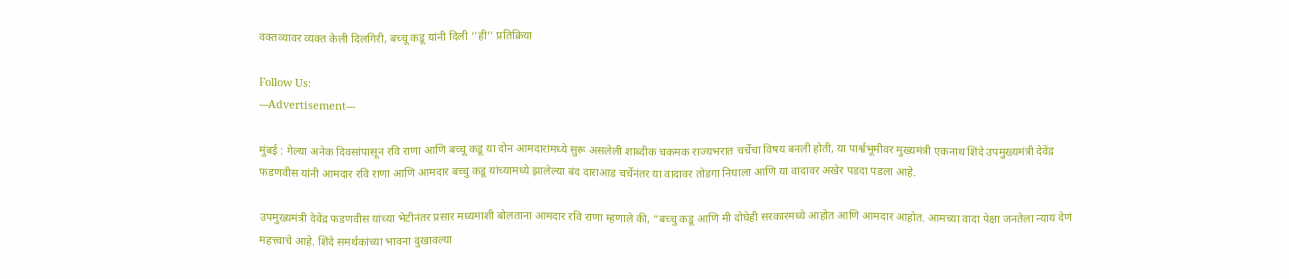वक्तव्यावर व्यक्त केली दिलगिरी, बच्चू कडू यांनी दिली ‘’ही’’ प्रतिक्रिया

Follow Us:
---Advertisement---

मुंबई : गेल्या अनेक दिवसांपासून रवि राणा आणि बच्चू कडू या दोन आमदारांमध्ये सुरू असलेली शाब्दीक चकमक राज्यभरात चर्चेचा विषय बनली होती, या पार्श्वभूमीवर मुख्यमंत्री एकनाथ शिंदे उपमुख्यमंत्री देवेंद्र फडणवीस यांनी आमदार रवि राणा आणि आमदार बच्चु कडू यांच्यामध्ये झालेल्या बंद दाराआड चर्चेनंतर या वादावर तोडगा निघाला आणि या वादावर अखेर पडदा पडला आहे.

उपमुख्यमंत्री देवेंद्र फडणवीस यांच्या भेटीनंतर प्रसार मध्यमाशी बोलताना आमदार रवि राणा म्हणाले की, “बच्चु कडू आणि मी दोघेही सरकारमध्ये आहोत आणि आमदार आहोत. आमच्या वादा पेक्षा जनतेला न्याय देणं महत्त्वाचे आहे. शिंदे समर्थकांच्या भावना दुखावल्या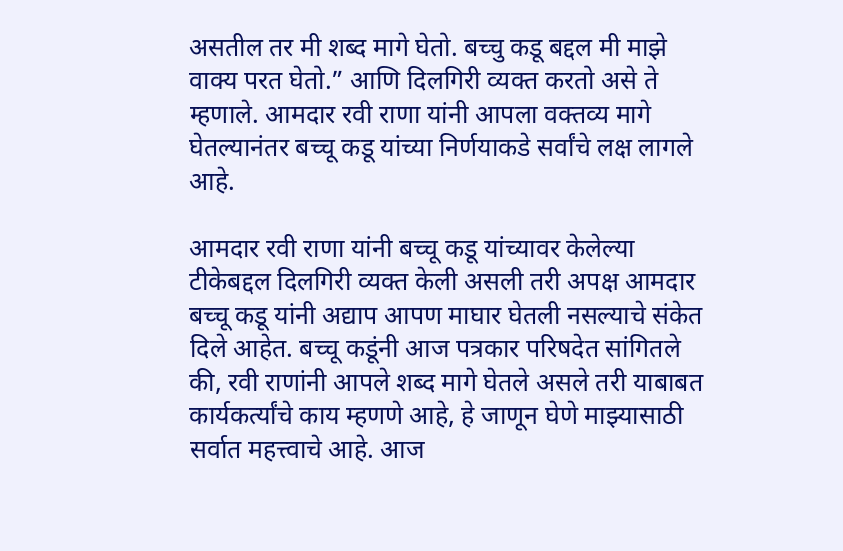असतील तर मी शब्द मागे घेतो. बच्चु कडू बद्दल मी माझे वाक्य परत घेतो.” आणि दिलगिरी व्यक्त करतो असे ते म्हणाले. आमदार रवी राणा यांनी आपला वक्तव्य मागे घेतल्यानंतर बच्चू कडू यांच्या निर्णयाकडे सर्वांचे लक्ष लागले आहे.

आमदार रवी राणा यांनी बच्चू कडू यांच्यावर केलेल्या टीकेबद्दल दिलगिरी व्यक्त केली असली तरी अपक्ष आमदार बच्चू कडू यांनी अद्याप आपण माघार घेतली नसल्याचे संकेत दिले आहेत. बच्चू कडूंनी आज पत्रकार परिषदेत सांगितले की, रवी राणांनी आपले शब्द मागे घेतले असले तरी याबाबत कार्यकर्त्यांचे काय म्हणणे आहे, हे जाणून घेणे माझ्यासाठी सर्वात महत्त्वाचे आहे. आज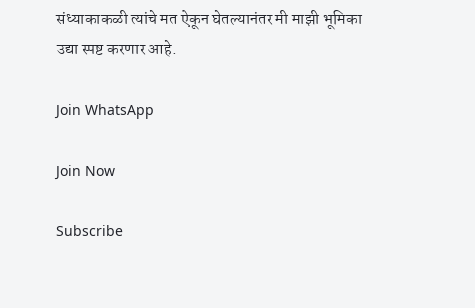संध्याकाकळी त्यांचे मत ऐकून घेतल्यानंतर मी माझी भूमिका उद्या स्पष्ट करणार आहे.

Join WhatsApp

Join Now

Subscribe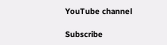YouTube channel

Subscribe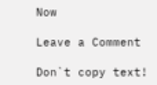Now

Leave a Comment

Don`t copy text!